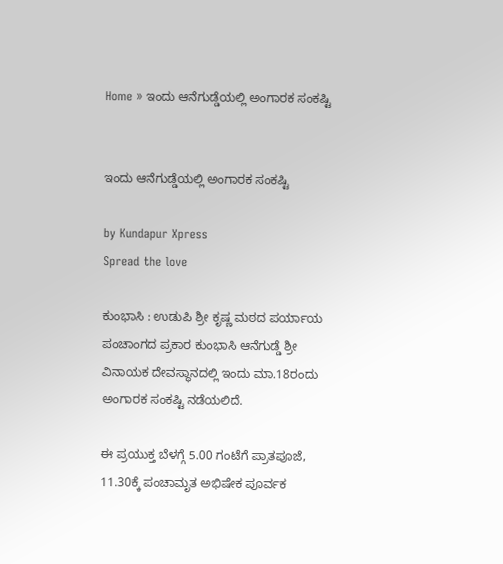Home » ಇಂದು ಆನೆಗುಡ್ಡೆಯಲ್ಲಿ ಅಂಗಾರಕ ಸಂಕಷ್ಟಿ


ಇಂದು ಆನೆಗುಡ್ಡೆಯಲ್ಲಿ ಅಂಗಾರಕ ಸಂಕಷ್ಟಿ

by Kundapur Xpress
Spread the love

ಕುಂಭಾಸಿ : ಉಡುಪಿ ಶ್ರೀ ಕೃಷ್ಣ ಮಠದ ಪರ್ಯಾಯ ಪಂಚಾಂಗದ ಪ್ರಕಾರ ಕುಂಭಾಸಿ ಆನೆಗುಡ್ಡೆ ಶ್ರೀ ವಿನಾಯಕ ದೇವಸ್ಥಾನದಲ್ಲಿ ಇಂದು ಮಾ.18ರಂದು ಅಂಗಾರಕ ಸಂಕಷ್ಟಿ ನಡೆಯಲಿದೆ.

ಈ ಪ್ರಯುಕ್ತ ಬೆಳಗ್ಗೆ 5.00 ಗಂಟೆಗೆ ಪ್ರಾತಪೂಜೆ, 11.30ಕ್ಕೆ ಪಂಚಾಮೃತ ಅಭಿಷೇಕ ಪೂರ್ವಕ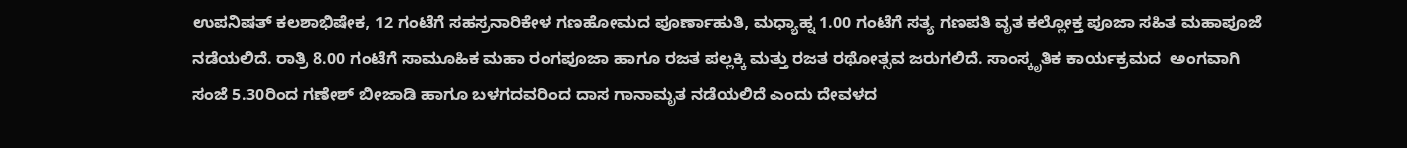ಉಪನಿಷತ್ ಕಲಶಾಭಿಷೇಕ, 12 ಗಂಟೆಗೆ ಸಹಸ್ರನಾರಿಕೇಳ ಗಣಹೋಮದ ಪೂರ್ಣಾಹುತಿ, ಮಧ್ಯಾಹ್ನ 1.00 ಗಂಟೆಗೆ ಸತ್ಯ ಗಣಪತಿ ವೃತ ಕಲ್ಲೋಕ್ತ ಪೂಜಾ ಸಹಿತ ಮಹಾಪೂಜೆ ನಡೆಯಲಿದೆ. ರಾತ್ರಿ 8.00 ಗಂಟೆಗೆ ಸಾಮೂಹಿಕ ಮಹಾ ರಂಗಪೂಜಾ ಹಾಗೂ ರಜತ ಪಲ್ಲಕ್ಕಿ ಮತ್ತು ರಜತ ರಥೋತ್ಸವ ಜರುಗಲಿದೆ. ಸಾಂಸ್ಕೃತಿಕ ಕಾರ್ಯಕ್ರಮದ  ಅಂಗವಾಗಿ ಸಂಜೆ 5.30ರಿಂದ ಗಣೇಶ್ ಬೀಜಾಡಿ ಹಾಗೂ ಬಳಗದವರಿಂದ ದಾಸ ಗಾನಾಮೃತ ನಡೆಯಲಿದೆ ಎಂದು ದೇವಳದ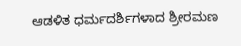ಆಡಳಿತ ಧರ್ಮದರ್ಶಿಗಳಾದ ಶ್ರೀರಮಣ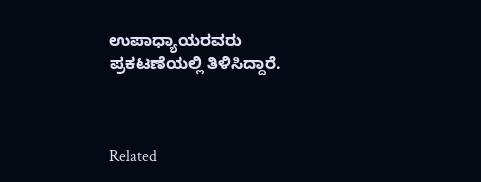ಉಪಾಧ್ಯಾಯರವರು ಪ್ರಕಟಣೆಯಲ್ಲಿ ತಿಳಿಸಿದ್ದಾರೆ.



Related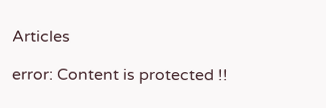Articles

error: Content is protected !!